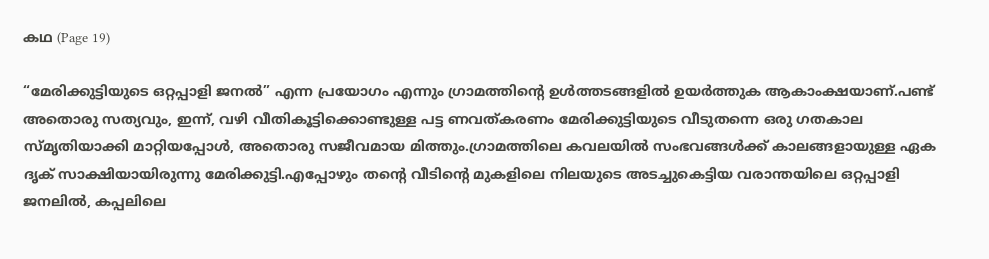കഥ (Page 19)

“മേരിക്കുട്ടിയുടെ ഒറ്റപ്പാളി ജനൽ” എന്ന പ്രയോഗം എന്നും ഗ്രാമത്തിൻ്റെ ഉൾത്തടങ്ങളിൽ ഉയർത്തുക ആകാംക്ഷയാണ്.പണ്ട് അതൊരു സത്യവും, ഇന്ന്, വഴി വീതികൂട്ടിക്കൊണ്ടുള്ള പട്ട ണവത്കരണം മേരിക്കുട്ടിയുടെ വീടുതന്നെ ഒരു ഗതകാല സ്മൃതിയാക്കി മാറ്റിയപ്പോൾ, അതൊരു സജീവമായ മിത്തും.ഗ്രാമത്തിലെ കവലയിൽ സംഭവങ്ങൾക്ക് കാലങ്ങളായുള്ള ഏക ദൃക് സാക്ഷിയായിരുന്നു മേരിക്കുട്ടി.എപ്പോഴും തൻ്റെ വീടിൻ്റെ മുകളിലെ നിലയുടെ അടച്ചുകെട്ടിയ വരാന്തയിലെ ഒറ്റപ്പാളി ജനലിൽ, കപ്പലിലെ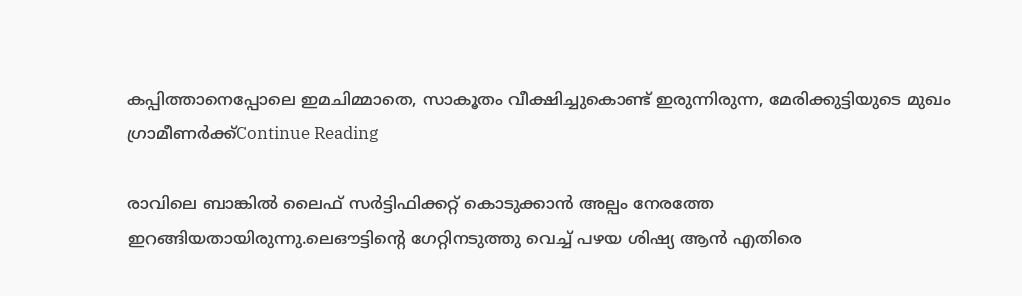കപ്പിത്താനെപ്പോലെ ഇമചിമ്മാതെ, സാകൂതം വീക്ഷിച്ചുകൊണ്ട് ഇരുന്നിരുന്ന, മേരിക്കുട്ടിയുടെ മുഖം ഗ്രാമീണർക്ക്Continue Reading

രാവിലെ ബാങ്കില്‍ ലൈഫ് സര്‍ട്ടിഫിക്കറ്റ് കൊടുക്കാന്‍ അല്പം നേരത്തേ ഇറങ്ങിയതായിരുന്നു.ലെഔട്ടിന്‍റെ ഗേറ്റിനടുത്തു വെച്ച് പഴയ ശിഷ്യ ആന്‍ എതിരെ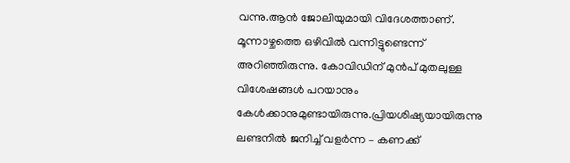വന്നു.ആന്‍ ജോലിയുമായി വിദേശത്താണ്. മൂന്നാഴ്ചത്തെ ഒഴിവില്‍ വന്നിട്ടുണ്ടെന്ന് അറിഞ്ഞിരുന്നു. കോവിഡിന് മുന്‍പ് മുതലുള്ള വിശേഷങ്ങള്‍ പറയാനും കേള്‍ക്കാനുമുണ്ടായിരുന്നു.പ്രിയശിഷ്യയായിരുന്നു ലണ്ടനിൽ ജനിച്ച് വളർന്ന – കണക്ക്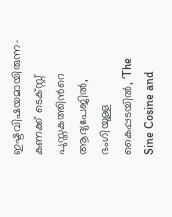ഇഷ്ടവിഷയമായിരുന്ന- കണക്ക് ടെക്സ്റ്റ് പുസ്തകത്തിന്‍റെ ആദ്യപേജില്‍, ഭംഗിയുള്ള കൈപ്പടയില്‍, ‘The Sine Cosine and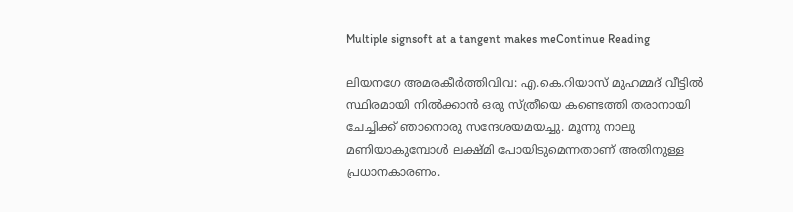Multiple signsoft at a tangent makes meContinue Reading

ലിയനഗേ അമരകീര്‍ത്തിവിവ: എ.കെ.റിയാസ് മുഹമ്മദ് വീട്ടില്‍ സ്ഥിരമായി നില്‍ക്കാന്‍ ഒരു സ്ത്രീയെ കണ്ടെത്തി തരാനായി ചേച്ചിക്ക് ഞാനൊരു സന്ദേശയമയച്ചു. മൂന്നു നാലു മണിയാകുമ്പോള്‍ ലക്ഷ്മി പോയിടുമെന്നതാണ് അതിനുള്ള പ്രധാനകാരണം.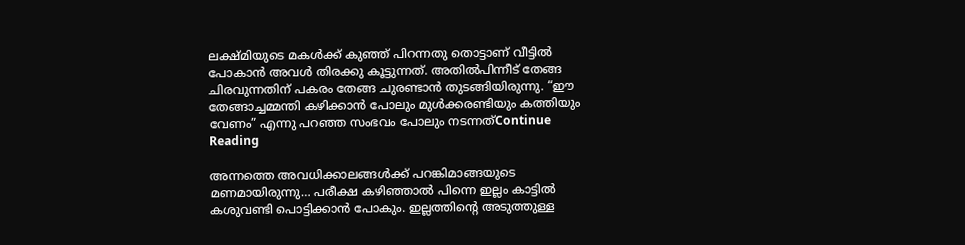ലക്ഷ്മിയുടെ മകള്‍ക്ക് കുഞ്ഞ് പിറന്നതു തൊട്ടാണ് വീട്ടിൽ പോകാന്‍ അവള്‍ തിരക്കു കൂട്ടുന്നത്. അതില്‍പിന്നീട് തേങ്ങ ചിരവുന്നതിന് പകരം തേങ്ങ ചുരണ്ടാന്‍ തുടങ്ങിയിരുന്നു. “ഈ തേങ്ങാച്ചമ്മന്തി കഴിക്കാന്‍ പോലും മുള്‍ക്കരണ്ടിയും കത്തിയും വേണം” എന്നു പറഞ്ഞ സംഭവം പോലും നടന്നത്Continue Reading

അന്നത്തെ അവധിക്കാലങ്ങൾക്ക് പറങ്കിമാങ്ങയുടെ മണമായിരുന്നു… പരീക്ഷ കഴിഞ്ഞാൽ പിന്നെ ഇല്ലം കാട്ടിൽ കശുവണ്ടി പൊട്ടിക്കാൻ പോകും. ഇല്ലത്തിന്റെ അടുത്തുള്ള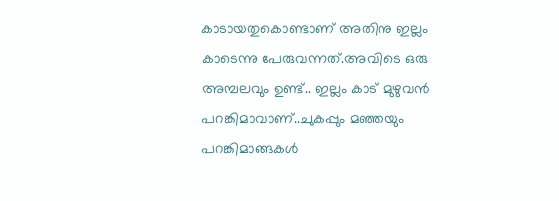കാടായതുകൊണ്ടാണ് അതിനു ഇല്ലം കാടെന്നു പേരുവന്നത്.അവിടെ ഒരു അമ്പലവും ഉണ്ട്.. ഇല്ലം കാട് മുഴുവൻ പറങ്കിമാവാണ്..ചുകപ്പും മഞ്ഞയും പറങ്കിമാങ്ങകൾ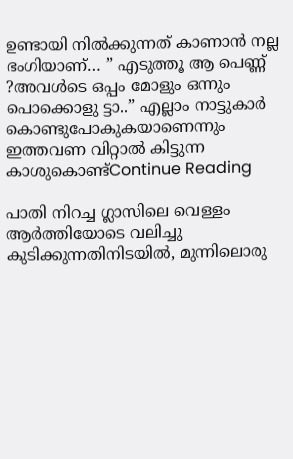ഉണ്ടായി നിൽക്കുന്നത് കാണാൻ നല്ല ഭംഗിയാണ്… ” എടുത്തൂ ആ പെണ്ണ് ?അവൾടെ ഒപ്പം മോളും ഒന്നും പൊക്കൊളു ട്ടാ..” എല്ലാം നാട്ടുകാർ കൊണ്ടുപോകുകയാണെന്നും ഇത്തവണ വിറ്റാൽ കിട്ടുന്ന കാശുകൊണ്ട്Continue Reading

പാതി നിറച്ച ഗ്ലാസിലെ വെള്ളം ആർത്തിയോടെ വലിച്ചു കുടിക്കുന്നതിനിടയിൽ, മുന്നിലൊരു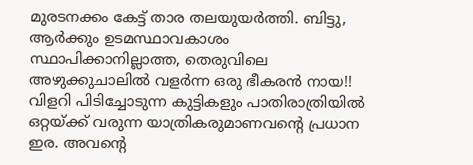മുരടനക്കം കേട്ട് താര തലയുയർത്തി. ബിട്ടു, ആർക്കും ഉടമസ്ഥാവകാശം സ്ഥാപിക്കാനില്ലാത്ത, തെരുവിലെ അഴുക്കുചാലിൽ വളർന്ന ഒരു ഭീകരൻ നായ!! വിളറി പിടിച്ചോടുന്ന കുട്ടികളും പാതിരാത്രിയിൽ ഒറ്റയ്ക്ക് വരുന്ന യാത്രികരുമാണവന്‍റെ പ്രധാന ഇര. അവന്‍റെ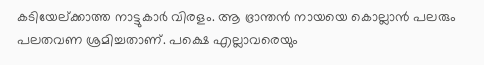കടിയേല്ക്കാത്ത നാട്ടുകാർ വിരളം. ആ ഭ്രാന്തൻ നായയെ കൊല്ലാൻ പലരും പലതവണ ശ്രമിച്ചതാണ്. പക്ഷെ എല്ലാവരെയും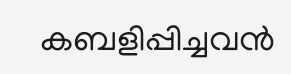കബളിപ്പിച്ചവൻ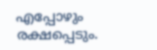എപ്പോഴും രക്ഷപ്പെടും.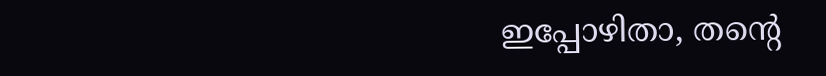ഇപ്പോഴിതാ, തന്‍റെ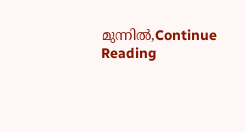മുന്നിൽ,Continue Reading